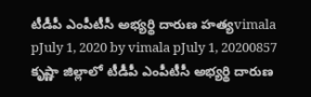టీడీపీ ఎంపీటీసీ అభ్యర్థి దారుణ హత్యvimala pJuly 1, 2020 by vimala pJuly 1, 20200857 కృష్ణా జిల్లాలో టీడీపీ ఎంపీటీసీ అభ్యర్థి దారుణ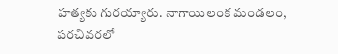హత్యకు గురయ్యారు. నాగాయిలంక మండలం, పరచివరలో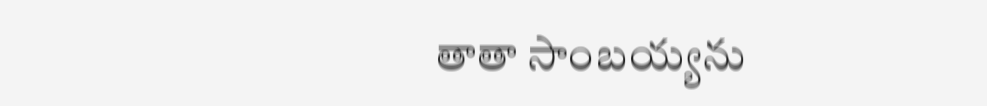తాతా సాంబయ్యను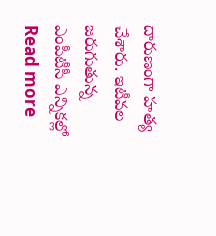దారుణంగా హత్య చేశారు. ఇటీవల జరుగుతున్న ఎంపీటీసీ ఎన్నికల్లో Read more